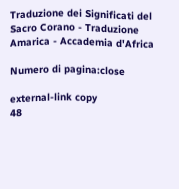Traduzione dei Significati del Sacro Corano - Traduzione Amarica - Accademia d'Africa

Numero di pagina:close

external-link copy
48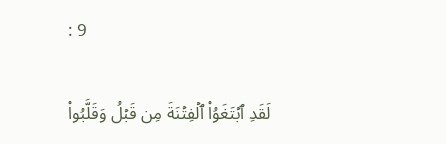: 9

لَقَدِ ٱبۡتَغَوُاْ ٱلۡفِتۡنَةَ مِن قَبۡلُ وَقَلَّبُواْ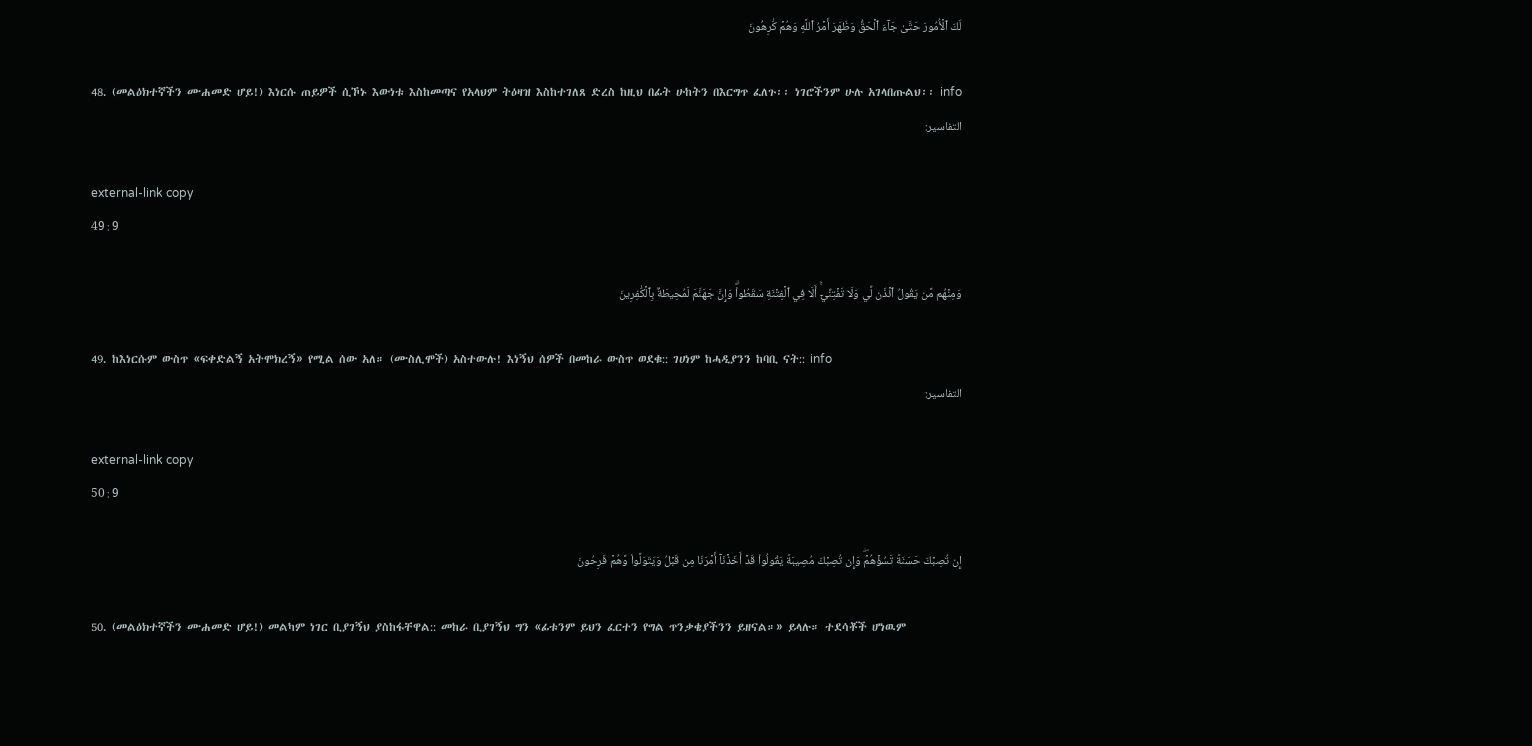لَكَ ٱلۡأُمُورَ حَتَّىٰ جَآءَ ٱلۡحَقُّ وَظَهَرَ أَمۡرُ ٱللَّهِ وَهُمۡ كَٰرِهُونَ

48. (መልዕክተኛችን ሙሐመድ ሆይ!) እነርሱ ጠይዎች ሲኾኑ እውነቱ እስከመጣና የአላህም ትዕዛዝ እስከተገለጸ ድረስ ከዚህ በፊት ሁከትን በእርግጥ ፈለጉ፡፡ ነገሮችንም ሁሉ አገላበጡልህ፡፡ info
التفاسير:

external-link copy
49 : 9

وَمِنۡهُم مَّن يَقُولُ ٱئۡذَن لِّي وَلَا تَفۡتِنِّيٓۚ أَلَا فِي ٱلۡفِتۡنَةِ سَقَطُواْۗ وَإِنَّ جَهَنَّمَ لَمُحِيطَةُۢ بِٱلۡكَٰفِرِينَ

49. ከእነርሱም ውስጥ «ፍቀድልኝ አትሞክረኝ» የሚል ሰው አለ። (ሙስሊሞች) አስተውሉ! እነኝህ ሰዎች በመከራ ውስጥ ወደቁ:: ገሀነም ከሓዲያንን ከባቢ ናት:: info
التفاسير:

external-link copy
50 : 9

إِن تُصِبۡكَ حَسَنَةٞ تَسُؤۡهُمۡۖ وَإِن تُصِبۡكَ مُصِيبَةٞ يَقُولُواْ قَدۡ أَخَذۡنَآ أَمۡرَنَا مِن قَبۡلُ وَيَتَوَلَّواْ وَّهُمۡ فَرِحُونَ

50. (መልዕክተኛችን ሙሐመድ ሆይ!) መልካም ነገር ቢያገኝህ ያስከፋቸዋል:: መከራ ቢያገኝህ ግን «ፊቱንም ይህን ፈርተን የግል ጥንቃቄያችንን ይዘናል።» ይላሉ። ተደሳቾች ሆነዉም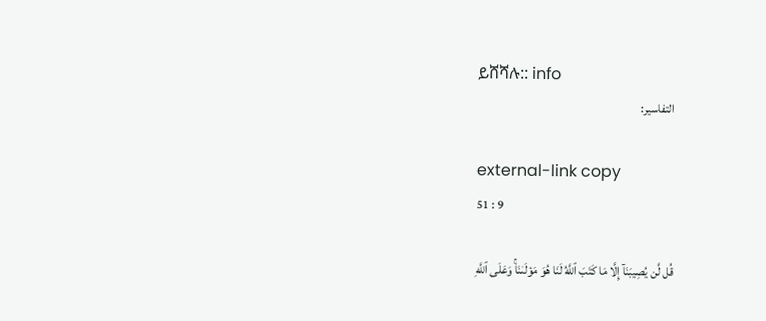ይሸሻሉ:: info
التفاسير:

external-link copy
51 : 9

قُل لَّن يُصِيبَنَآ إِلَّا مَا كَتَبَ ٱللَّهُ لَنَا هُوَ مَوۡلَىٰنَاۚ وَعَلَى ٱللَّهِ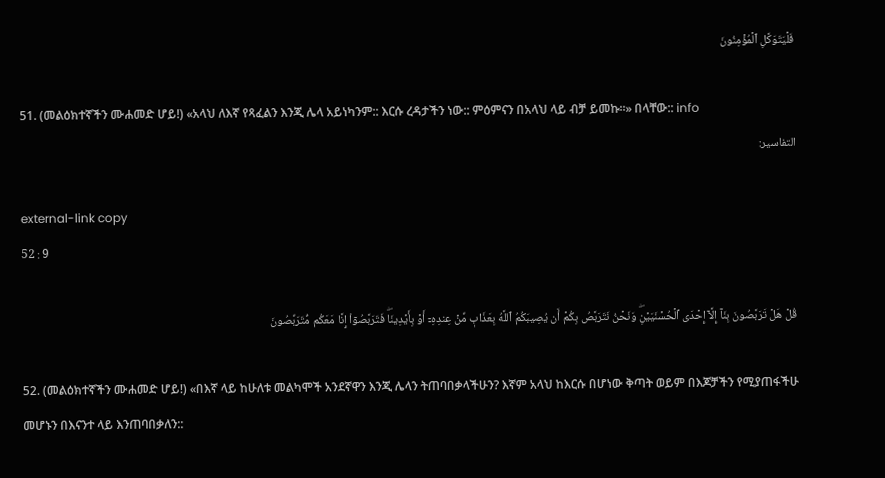فَلۡيَتَوَكَّلِ ٱلۡمُؤۡمِنُونَ

51. (መልዕክተኛችን ሙሐመድ ሆይ!) «አላህ ለእኛ የጻፈልን እንጂ ሌላ አይነካንም:: እርሱ ረዳታችን ነው:: ምዕምናን በአላህ ላይ ብቻ ይመኩ።» በላቸው:: info
التفاسير:

external-link copy
52 : 9

قُلۡ هَلۡ تَرَبَّصُونَ بِنَآ إِلَّآ إِحۡدَى ٱلۡحُسۡنَيَيۡنِۖ وَنَحۡنُ نَتَرَبَّصُ بِكُمۡ أَن يُصِيبَكُمُ ٱللَّهُ بِعَذَابٖ مِّنۡ عِندِهِۦٓ أَوۡ بِأَيۡدِينَاۖ فَتَرَبَّصُوٓاْ إِنَّا مَعَكُم مُّتَرَبِّصُونَ

52. (መልዕክተኛችን ሙሐመድ ሆይ!) «በእኛ ላይ ከሁለቱ መልካሞች አንደኛዋን እንጂ ሌላን ትጠባበቃላችሁን? እኛም አላህ ከእርሱ በሆነው ቅጣት ወይም በእጆቻችን የሚያጠፋችሁ መሆኑን በእናንተ ላይ እንጠባበቃለን::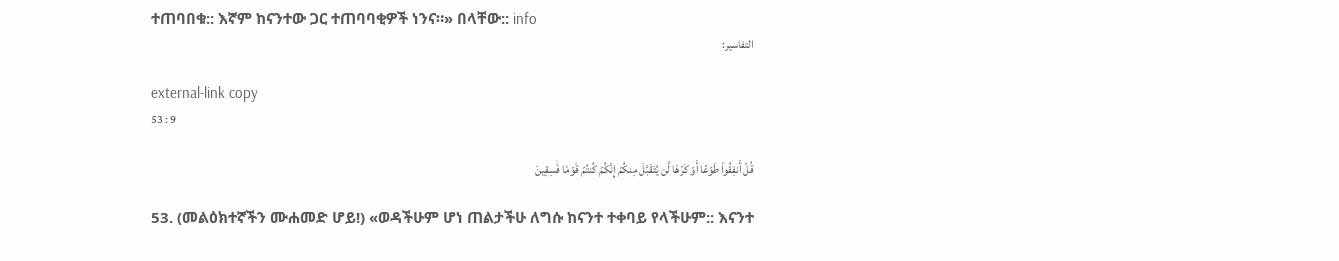ተጠባበቁ:: እኛም ከናንተው ጋር ተጠባባቂዎች ነንና።» በላቸው:: info
التفاسير:

external-link copy
53 : 9

قُلۡ أَنفِقُواْ طَوۡعًا أَوۡ كَرۡهٗا لَّن يُتَقَبَّلَ مِنكُمۡ إِنَّكُمۡ كُنتُمۡ قَوۡمٗا فَٰسِقِينَ

53. (መልዕክተኛችን ሙሐመድ ሆይ!) «ወዳችሁም ሆነ ጠልታችሁ ለግሱ ከናንተ ተቀባይ የላችሁም:: እናንተ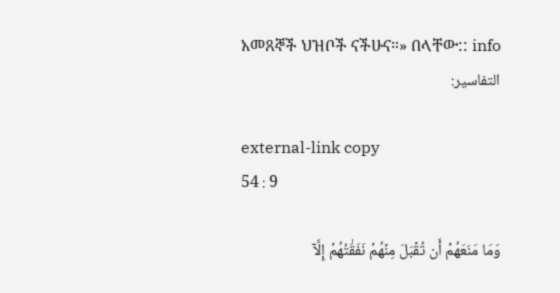አመጸኞች ህዝቦች ናችሁና።» በላቸው:: info
التفاسير:

external-link copy
54 : 9

وَمَا مَنَعَهُمۡ أَن تُقۡبَلَ مِنۡهُمۡ نَفَقَٰتُهُمۡ إِلَّآ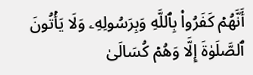أَنَّهُمۡ كَفَرُواْ بِٱللَّهِ وَبِرَسُولِهِۦ وَلَا يَأۡتُونَ ٱلصَّلَوٰةَ إِلَّا وَهُمۡ كُسَالَىٰ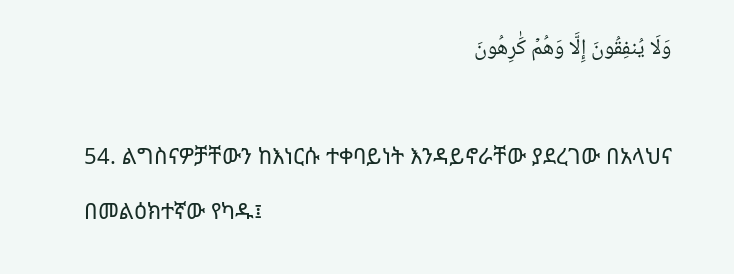وَلَا يُنفِقُونَ إِلَّا وَهُمۡ كَٰرِهُونَ

54. ልግስናዎቻቸውን ከእነርሱ ተቀባይነት እንዳይኖራቸው ያደረገው በአላህና በመልዕክተኛው የካዱ፤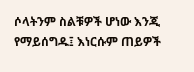ሶላትንም ስልቹዎች ሆነው እንጂ የማይሰግዱ፤ እነርሱም ጠይዎች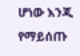ሆነው እንጂ የማይሰጡ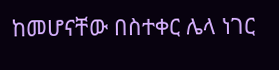ከመሆናቸው በስተቀር ሌላ ነገር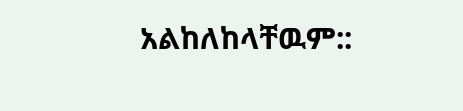አልከለከላቸዉም::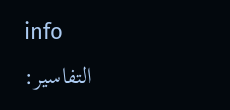info
التفاسير: